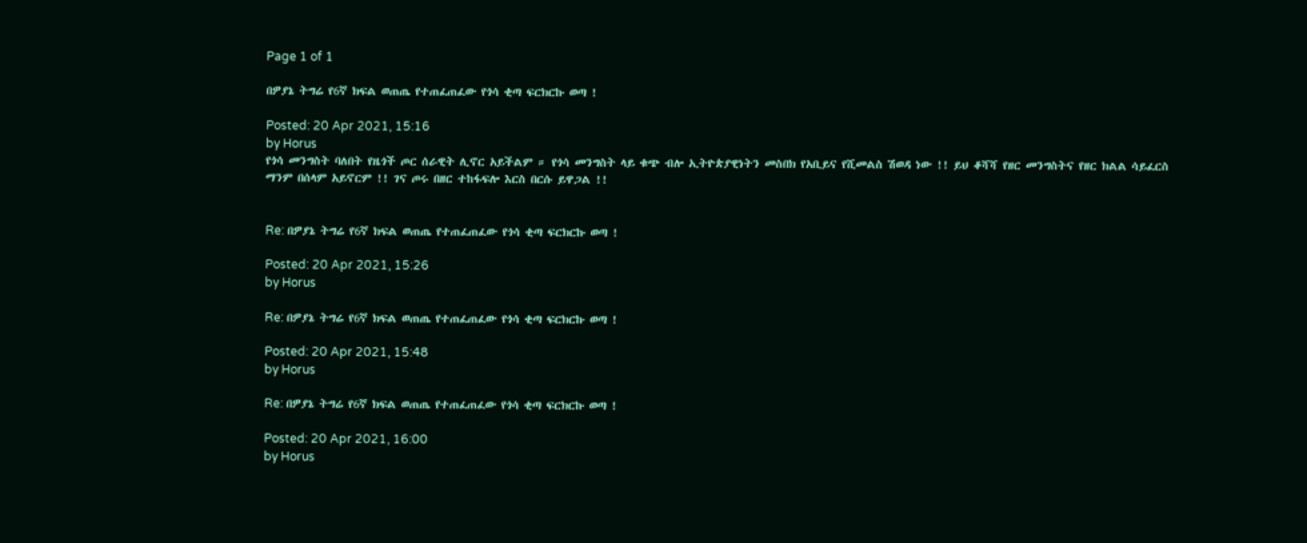Page 1 of 1

በዎያኔ ትግሬ የ6ኛ ክፍል ወጠጤ የተጠፈጠፈው የጎሳ ቂጣ ፍርክርኩ ወጣ !

Posted: 20 Apr 2021, 15:16
by Horus
የጎሳ መንግስት ባለበት የዜጎች ጦር ሰራዊት ሊኖር አይችልም ። የጎሳ መንግስት ላይ ቁጭ ብሎ ኢትዮጵያዊነትን መስበክ የአቢይና የሺመልስ ሽወዳ ነው !! ይህ ቆሻሻ የዘር መንግስትና የዘር ክልል ሳይፈርስ ማንም በሰላም አይኖርም !! ገና ጦሩ በዘር ተከፋፍሎ እርስ በርሱ ይዋጋል !!


Re: በዎያኔ ትግሬ የ6ኛ ክፍል ወጠጤ የተጠፈጠፈው የጎሳ ቂጣ ፍርክርኩ ወጣ !

Posted: 20 Apr 2021, 15:26
by Horus

Re: በዎያኔ ትግሬ የ6ኛ ክፍል ወጠጤ የተጠፈጠፈው የጎሳ ቂጣ ፍርክርኩ ወጣ !

Posted: 20 Apr 2021, 15:48
by Horus

Re: በዎያኔ ትግሬ የ6ኛ ክፍል ወጠጤ የተጠፈጠፈው የጎሳ ቂጣ ፍርክርኩ ወጣ !

Posted: 20 Apr 2021, 16:00
by Horus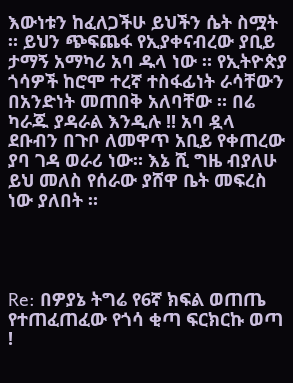እውነቱን ከፈለጋችሁ ይህችን ሴት ስሟት ። ይህን ጭፍጨፋ የኢያቀናብረው ያቢይ ታማኝ አማካሪ አባ ዱላ ነው ። የኢትዮጵያ ጎሳዎች ከሮሞ ተረኛ ተስፋፊነት ራሳቸውን በአንድነት መጠበቅ አለባቸው ። በሬ ካራጁ ያዳራል እንዲሉ !! አባ ዷላ ደቡብን በጉቦ ለመዋጥ አቢይ የቀጠረው ያባ ገዳ ወራሪ ነው። እኔ ሺ ግዜ ብያለሁ ይህ መለስ የሰራው ያሸዋ ቤት መፍረስ ነው ያለበት ።




Re: በዎያኔ ትግሬ የ6ኛ ክፍል ወጠጤ የተጠፈጠፈው የጎሳ ቂጣ ፍርክርኩ ወጣ !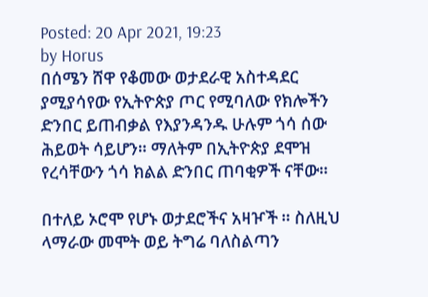Posted: 20 Apr 2021, 19:23
by Horus
በሰሜን ሸዋ የቆመው ወታደራዊ አስተዳደር ያሚያሳየው የኢትዮጵያ ጦር የሚባለው የክሎችን ድንበር ይጠብቃል የእያንዳንዱ ሁሉም ጎሳ ሰው ሕይወት ሳይሆን። ማለትም በኢትዮጵያ ደሞዝ የረሳቸውን ጎሳ ክልል ድንበር ጠባቂዎች ናቸው።

በተለይ ኦሮሞ የሆኑ ወታደሮችና አዛዦች ። ስለዚህ ላማራው መሞት ወይ ትግሬ ባለስልጣን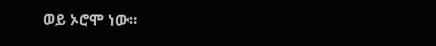ወይ ኦሮሞ ነው።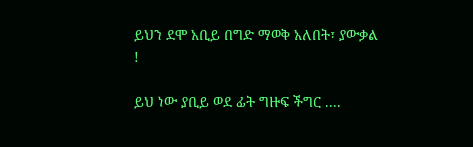ይህን ደሞ አቢይ በግድ ማወቅ አለበት፣ ያውቃል !

ይህ ነው ያቢይ ወደ ፊት ግዙፍ ችግር ....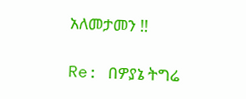አለመታመን !!

Re: በዎያኔ ትግሬ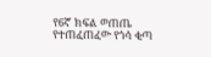የ6ኛ ክፍል ወጠጤ የተጠፈጠፈው የጎሳ ቂጣ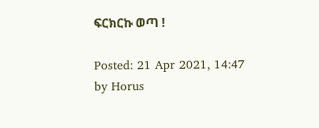ፍርክርኩ ወጣ !

Posted: 21 Apr 2021, 14:47
by Horus